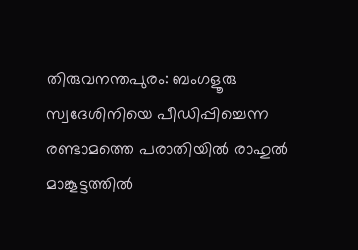തിരുവനന്തപുരം: ബംഗളൂരു സ്വദേശിനിയെ പീഡിപ്പിച്ചെന്ന രണ്ടാമത്തെ പരാതിയിൽ രാഹുൽ മാങ്കൂട്ടത്തിൽ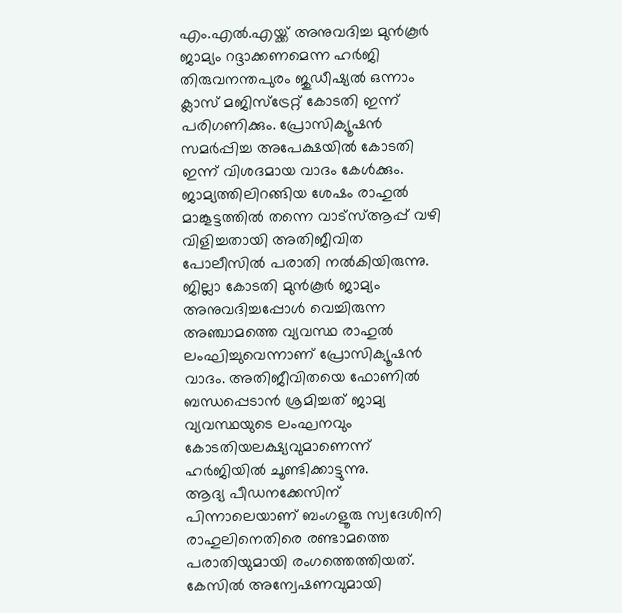എം.എൽ.എയ്ക്ക് അനുവദിച്ച മുൻകൂർ ജാമ്യം റദ്ദാക്കണമെന്ന ഹർജി തിരുവനന്തപുരം ജുഡീഷ്യൽ ഒന്നാം ക്ലാസ് മജിസ്ട്രേറ്റ് കോടതി ഇന്ന് പരിഗണിക്കും. പ്രോസിക്യൂഷൻ സമർപ്പിച്ച അപേക്ഷയിൽ കോടതി ഇന്ന് വിശദമായ വാദം കേൾക്കും.
ജാമ്യത്തിലിറങ്ങിയ ശേഷം രാഹുൽ മാങ്കൂട്ടത്തിൽ തന്നെ വാട്സ്ആപ്പ് വഴി വിളിച്ചതായി അതിജീവിത പോലീസിൽ പരാതി നൽകിയിരുന്നു. ജില്ലാ കോടതി മുൻകൂർ ജാമ്യം അനുവദിച്ചപ്പോൾ വെച്ചിരുന്ന അഞ്ചാമത്തെ വ്യവസ്ഥ രാഹുൽ ലംഘിച്ചുവെന്നാണ് പ്രോസിക്യൂഷൻ വാദം. അതിജീവിതയെ ഫോണിൽ ബന്ധപ്പെടാൻ ശ്രമിച്ചത് ജാമ്യ വ്യവസ്ഥയുടെ ലംഘനവും കോടതിയലക്ഷ്യവുമാണെന്ന് ഹർജിയിൽ ചൂണ്ടിക്കാട്ടുന്നു.
ആദ്യ പീഡനക്കേസിന് പിന്നാലെയാണ് ബംഗളൂരു സ്വദേശിനി രാഹുലിനെതിരെ രണ്ടാമത്തെ പരാതിയുമായി രംഗത്തെത്തിയത്. കേസിൽ അന്വേഷണവുമായി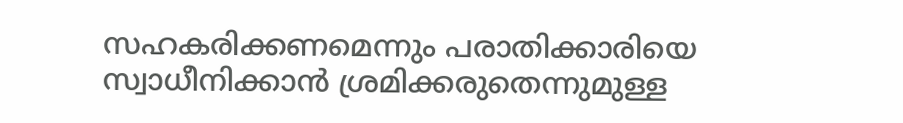സഹകരിക്കണമെന്നും പരാതിക്കാരിയെ സ്വാധീനിക്കാൻ ശ്രമിക്കരുതെന്നുമുള്ള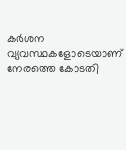കർശന വ്യവസ്ഥകളോടെയാണ് നേരത്തെ കോടതി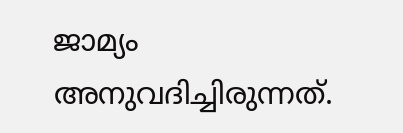ജാമ്യം അനുവദിച്ചിരുന്നത്.